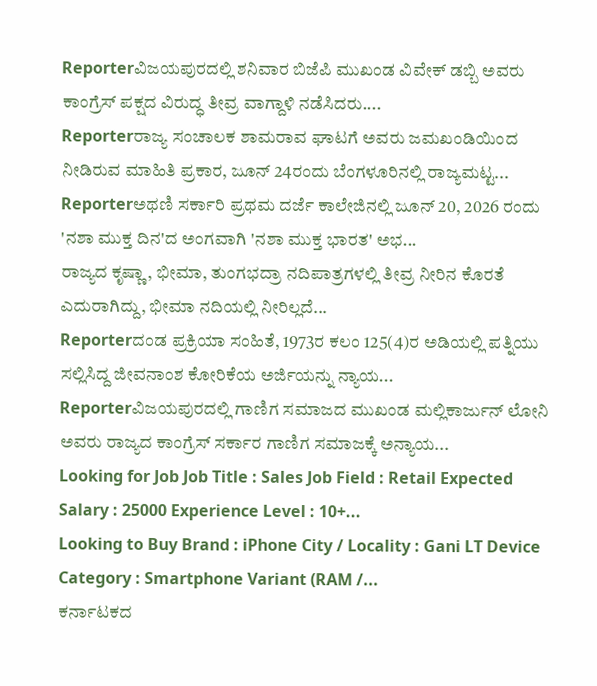Reporterವಿಜಯಪುರದಲ್ಲಿ ಶನಿವಾರ ಬಿಜೆಪಿ ಮುಖಂಡ ವಿವೇಕ್ ಡಬ್ಬಿ ಅವರು ಕಾಂಗ್ರೆಸ್ ಪಕ್ಷದ ವಿರುದ್ಧ ತೀವ್ರ ವಾಗ್ದಾಳಿ ನಡೆಸಿದರು....
Reporterರಾಜ್ಯ ಸಂಚಾಲಕ ಶಾಮರಾವ ಘಾಟಗೆ ಅವರು ಜಮಖಂಡಿಯಿಂದ ನೀಡಿರುವ ಮಾಹಿತಿ ಪ್ರಕಾರ, ಜೂನ್ 24ರಂದು ಬೆಂಗಳೂರಿನಲ್ಲಿ ರಾಜ್ಯಮಟ್ಟ...
Reporterಅಥಣಿ ಸರ್ಕಾರಿ ಪ್ರಥಮ ದರ್ಜೆ ಕಾಲೇಜಿನಲ್ಲಿ ಜೂನ್ 20, 2026 ರಂದು 'ನಶಾ ಮುಕ್ತ ದಿನ'ದ ಅಂಗವಾಗಿ 'ನಶಾ ಮುಕ್ತ ಭಾರತ' ಅಭ...
ರಾಜ್ಯದ ಕೃಷ್ಣಾ, ಭೀಮಾ, ತುಂಗಭದ್ರಾ ನದಿಪಾತ್ರಗಳಲ್ಲಿ ತೀವ್ರ ನೀರಿನ ಕೊರತೆ ಎದುರಾಗಿದ್ದು, ಭೀಮಾ ನದಿಯಲ್ಲಿ ನೀರಿಲ್ಲದೆ...
Reporterದಂಡ ಪ್ರಕ್ರಿಯಾ ಸಂಹಿತೆ, 1973ರ ಕಲಂ 125(4)ರ ಅಡಿಯಲ್ಲಿ ಪತ್ನಿಯು ಸಲ್ಲಿಸಿದ್ದ ಜೀವನಾಂಶ ಕೋರಿಕೆಯ ಅರ್ಜಿಯನ್ನು ನ್ಯಾಯ...
Reporterವಿಜಯಪುರದಲ್ಲಿ ಗಾಣಿಗ ಸಮಾಜದ ಮುಖಂಡ ಮಲ್ಲಿಕಾರ್ಜುನ್ ಲೋನಿ ಅವರು ರಾಜ್ಯದ ಕಾಂಗ್ರೆಸ್ ಸರ್ಕಾರ ಗಾಣಿಗ ಸಮಾಜಕ್ಕೆ ಅನ್ಯಾಯ...
Looking for Job Job Title : Sales Job Field : Retail Expected Salary : 25000 Experience Level : 10+...
Looking to Buy Brand : iPhone City / Locality : Gani LT Device Category : Smartphone Variant (RAM /...
ಕರ್ನಾಟಕದ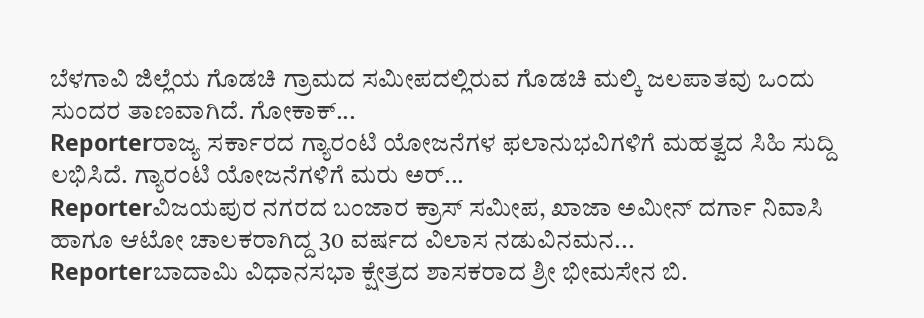ಬೆಳಗಾವಿ ಜಿಲ್ಲೆಯ ಗೊಡಚಿ ಗ್ರಾಮದ ಸಮೀಪದಲ್ಲಿರುವ ಗೊಡಚಿ ಮಲ್ಕಿ ಜಲಪಾತವು ಒಂದು ಸುಂದರ ತಾಣವಾಗಿದೆ. ಗೋಕಾಕ್...
Reporterರಾಜ್ಯ ಸರ್ಕಾರದ ಗ್ಯಾರಂಟಿ ಯೋಜನೆಗಳ ಫಲಾನುಭವಿಗಳಿಗೆ ಮಹತ್ವದ ಸಿಹಿ ಸುದ್ದಿ ಲಭಿಸಿದೆ. ಗ್ಯಾರಂಟಿ ಯೋಜನೆಗಳಿಗೆ ಮರು ಅರ್...
Reporterವಿಜಯಪುರ ನಗರದ ಬಂಜಾರ ಕ್ರಾಸ್ ಸಮೀಪ, ಖಾಜಾ ಅಮೀನ್ ದರ್ಗಾ ನಿವಾಸಿ ಹಾಗೂ ಆಟೋ ಚಾಲಕರಾಗಿದ್ದ 30 ವರ್ಷದ ವಿಲಾಸ ನಡುವಿನಮನ...
Reporterಬಾದಾಮಿ ವಿಧಾನಸಭಾ ಕ್ಷೇತ್ರದ ಶಾಸಕರಾದ ಶ್ರೀ ಭೀಮಸೇನ ಬಿ.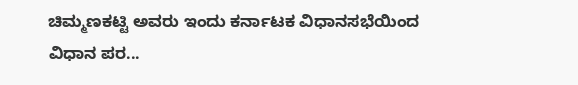ಚಿಮ್ಮಣಕಟ್ಟಿ ಅವರು ಇಂದು ಕರ್ನಾಟಕ ವಿಧಾನಸಭೆಯಿಂದ ವಿಧಾನ ಪರ...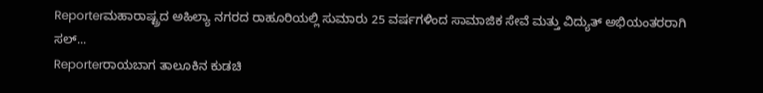Reporterಮಹಾರಾಷ್ಟ್ರದ ಅಹಿಲ್ಯಾ ನಗರದ ರಾಹೂರಿಯಲ್ಲಿ ಸುಮಾರು 25 ವರ್ಷಗಳಿಂದ ಸಾಮಾಜಿಕ ಸೇವೆ ಮತ್ತು ವಿದ್ಯುತ್ ಅಭಿಯಂತರರಾಗಿ ಸಲ್...
Reporterರಾಯಬಾಗ ತಾಲೂಕಿನ ಕುಡಚಿ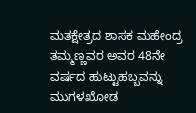ಮತಕ್ಷೇತ್ರದ ಶಾಸಕ ಮಹೇಂದ್ರ ತಮ್ಮಣ್ಣವರ ಅವರ 48ನೇ ವರ್ಷದ ಹುಟ್ಟುಹಬ್ಬವನ್ನು ಮುಗಳಖೋಡ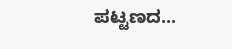ಪಟ್ಟಣದ...